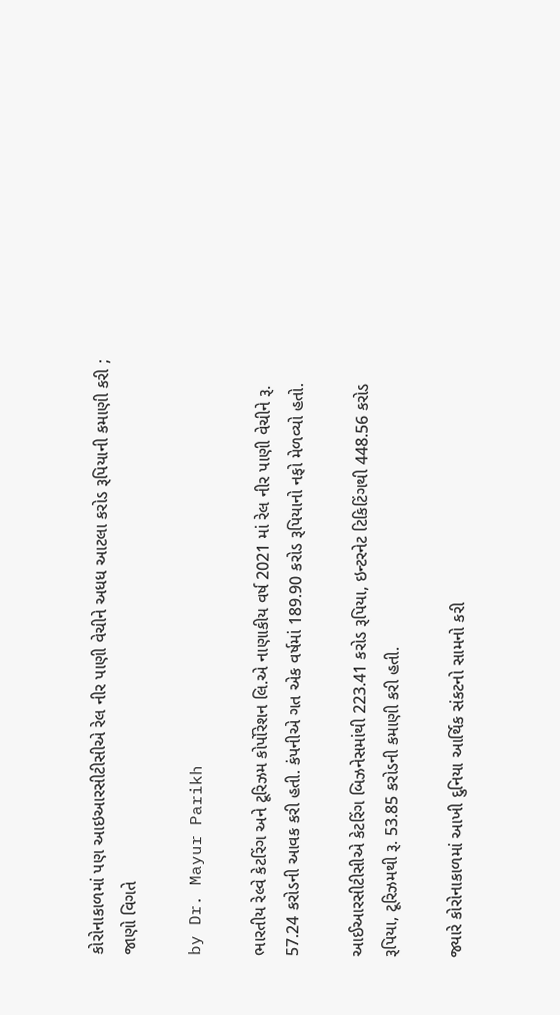કોરોનાકાળમાં પણ આઇઆરસીટીસીએ રેલ નીર પાણી વેચીને અધધ આટલા કરોડ રૂપિયાની કમાણી કરી ; જાણો વિગતે

by Dr. Mayur Parikh

ભારતીય રેલ્વે કેટરિંગ અને ટૂરિઝમ કોર્પોરેશન લિ.એ નાણાકીય વર્ષ 2021 માં રેલ નીર પાણી વેચીને રૂ. 57.24 કરોડની આવક કરી હતી. કંપનીએ ગત એક વર્ષમાં 189.90 કરોડ રૂપિયાનો નફો મેળવ્યો હતો.

આઈઆરસીટીસીએ કેટરિંગ બિઝનેસમાંથી 223.41 કરોડ રૂપિયા, ઇન્ટરનેટ ટિકિટિંગથી 448.56 કરોડ રૂપિયા, ટૂરિઝમથી રૂ. 53.85 કરોડની કમાણી કરી હતી.

જ્યારે કોરોનાકાળમાં આખી દુનિયા આર્થિક સંકટનો સામનો કરી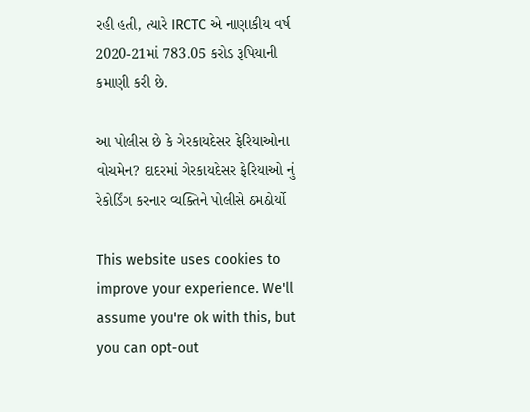રહી હતી, ત્યારે IRCTC એ નાણાકીય વર્ષ 2020-21માં 783.05 કરોડ રૂપિયાની કમાણી કરી છે.

આ પોલીસ છે કે ગેરકાયદેસર ફેરિયાઓના વોચમેન? દાદરમાં ગેરકાયદેસર ફેરિયાઓ નું રેકોર્ડિંગ કરનાર વ્યક્તિને પોલીસે ઠમઠોર્યો

This website uses cookies to improve your experience. We'll assume you're ok with this, but you can opt-out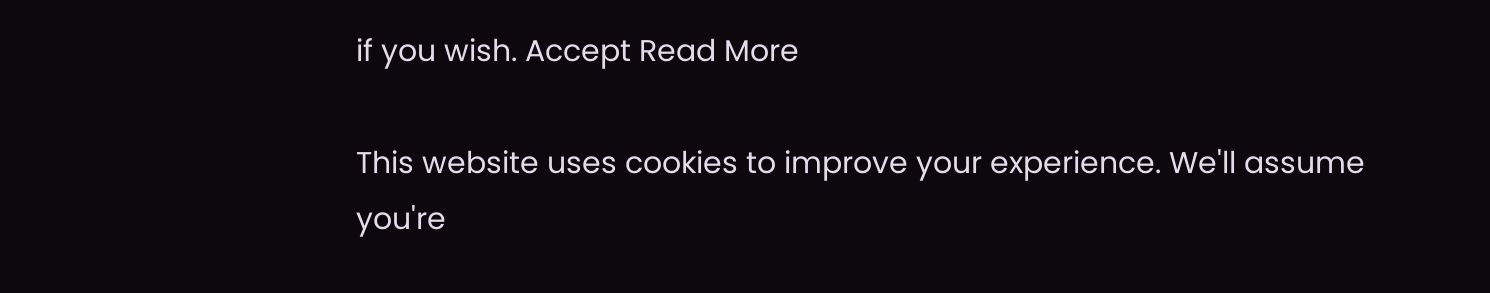if you wish. Accept Read More

This website uses cookies to improve your experience. We'll assume you're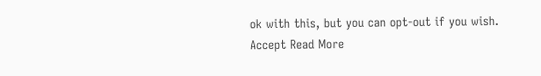ok with this, but you can opt-out if you wish. Accept Read More